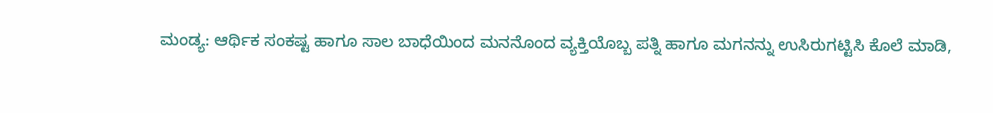ಮಂಡ್ಯ: ಆರ್ಥಿಕ ಸಂಕಷ್ಟ ಹಾಗೂ ಸಾಲ ಬಾಧೆಯಿಂದ ಮನನೊಂದ ವ್ಯಕ್ತಿಯೊಬ್ಬ ಪತ್ನಿ ಹಾಗೂ ಮಗನನ್ನು ಉಸಿರುಗಟ್ಟಿಸಿ ಕೊಲೆ ಮಾಡಿ,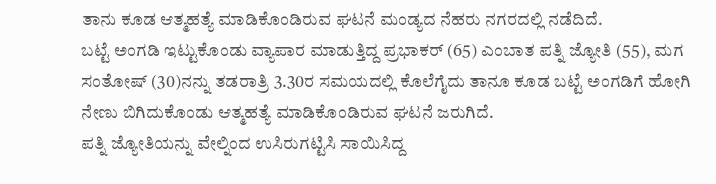ತಾನು ಕೂಡ ಆತ್ಮಹತ್ಯೆ ಮಾಡಿಕೊಂಡಿರುವ ಘಟನೆ ಮಂಡ್ಯದ ನೆಹರು ನಗರದಲ್ಲಿ ನಡೆದಿದೆ.
ಬಟ್ಟೆ ಅಂಗಡಿ ಇಟ್ಟುಕೊಂಡು ವ್ಯಾಪಾರ ಮಾಡುತ್ತಿದ್ದ ಪ್ರಭಾಕರ್ (65) ಎಂಬಾತ ಪತ್ನಿ ಜ್ಯೋತಿ (55), ಮಗ ಸಂತೋಷ್ (30)ನನ್ನು ತಡರಾತ್ರಿ 3.30ರ ಸಮಯದಲ್ಲಿ ಕೊಲೆಗೈದು ತಾನೂ ಕೂಡ ಬಟ್ಟೆ ಅಂಗಡಿಗೆ ಹೋಗಿ ನೇಣು ಬಿಗಿದುಕೊಂಡು ಆತ್ಮಹತ್ಯೆ ಮಾಡಿಕೊಂಡಿರುವ ಘಟನೆ ಜರುಗಿದೆ.
ಪತ್ನಿ ಜ್ಯೋತಿಯನ್ನು ವೇಲ್ನಿಂದ ಉಸಿರುಗಟ್ಟಿಸಿ ಸಾಯಿಸಿದ್ದ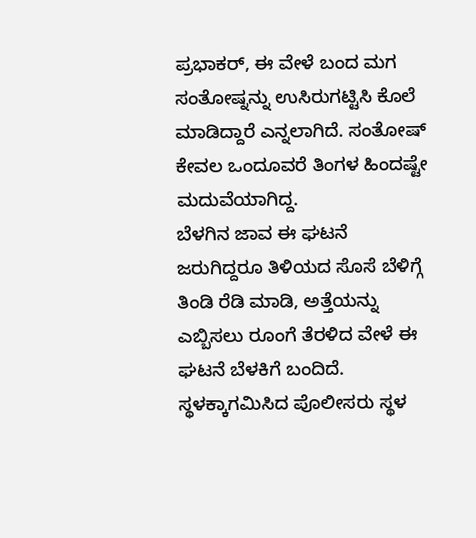ಪ್ರಭಾಕರ್, ಈ ವೇಳೆ ಬಂದ ಮಗ ಸಂತೋಷ್ನನ್ನು ಉಸಿರುಗಟ್ಟಿಸಿ ಕೊಲೆ ಮಾಡಿದ್ದಾರೆ ಎನ್ನಲಾಗಿದೆ. ಸಂತೋಷ್ ಕೇವಲ ಒಂದೂವರೆ ತಿಂಗಳ ಹಿಂದಷ್ಟೇ ಮದುವೆಯಾಗಿದ್ದ.
ಬೆಳಗಿನ ಜಾವ ಈ ಘಟನೆ ಜರುಗಿದ್ದರೂ ತಿಳಿಯದ ಸೊಸೆ ಬೆಳಿಗ್ಗೆ ತಿಂಡಿ ರೆಡಿ ಮಾಡಿ, ಅತ್ತೆಯನ್ನು ಎಬ್ಬಿಸಲು ರೂಂಗೆ ತೆರಳಿದ ವೇಳೆ ಈ ಘಟನೆ ಬೆಳಕಿಗೆ ಬಂದಿದೆ. ಸ್ಥಳಕ್ಕಾಗಮಿಸಿದ ಪೊಲೀಸರು ಸ್ಥಳ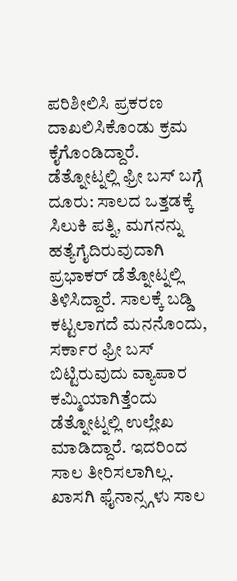ಪರಿಶೀಲಿಸಿ ಪ್ರಕರಣ ದಾಖಲಿಸಿಕೊಂಡು ಕ್ರಮ ಕೈಗೊಂಡಿದ್ದಾರೆ.
ಡೆತ್ನೋಟ್ನಲ್ಲಿ ಫ್ರೀ ಬಸ್ ಬಗ್ಗೆ ದೂರು: ಸಾಲದ ಒತ್ತಡಕ್ಕೆ ಸಿಲುಕಿ ಪತ್ನಿ, ಮಗನನ್ನು ಹತ್ಯೆಗೈದಿರುವುದಾಗಿ ಪ್ರಭಾಕರ್ ಡೆತ್ನೋಟ್ನಲ್ಲಿ ತಿಳಿಸಿದ್ದಾರೆ. ಸಾಲಕ್ಕೆ ಬಡ್ಡಿ ಕಟ್ಟಲಾಗದೆ ಮನನೊಂದು, ಸರ್ಕಾರ ಫ್ರೀ ಬಸ್ ಬಿಟ್ಟಿರುವುದು ವ್ಯಾಪಾರ ಕಮ್ಮಿಯಾಗಿತ್ತೆಂದು ಡೆತ್ನೋಟ್ನಲ್ಲಿ ಉಲ್ಲೇಖ ಮಾಡಿದ್ದಾರೆ. ಇದರಿಂದ ಸಾಲ ತೀರಿಸಲಾಗಿಲ್ಲ. ಖಾಸಗಿ ಫೈನಾನ್ಸ್ಗಳು ಸಾಲ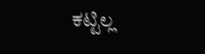ಕಟ್ಟಿಲ್ಲ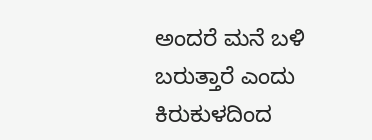ಅಂದರೆ ಮನೆ ಬಳಿ ಬರುತ್ತಾರೆ ಎಂದು ಕಿರುಕುಳದಿಂದ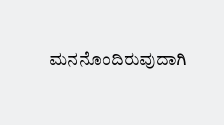ಮನನೊಂದಿರುವುದಾಗಿ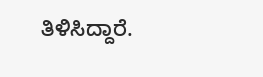ತಿಳಿಸಿದ್ದಾರೆ.